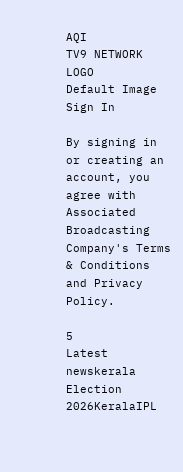AQI
TV9 NETWORK LOGO
Default Image
Sign In

By signing in or creating an account, you agree with Associated Broadcasting Company's Terms & Conditions and Privacy Policy.

5
Latest newskerala Election 2026KeralaIPL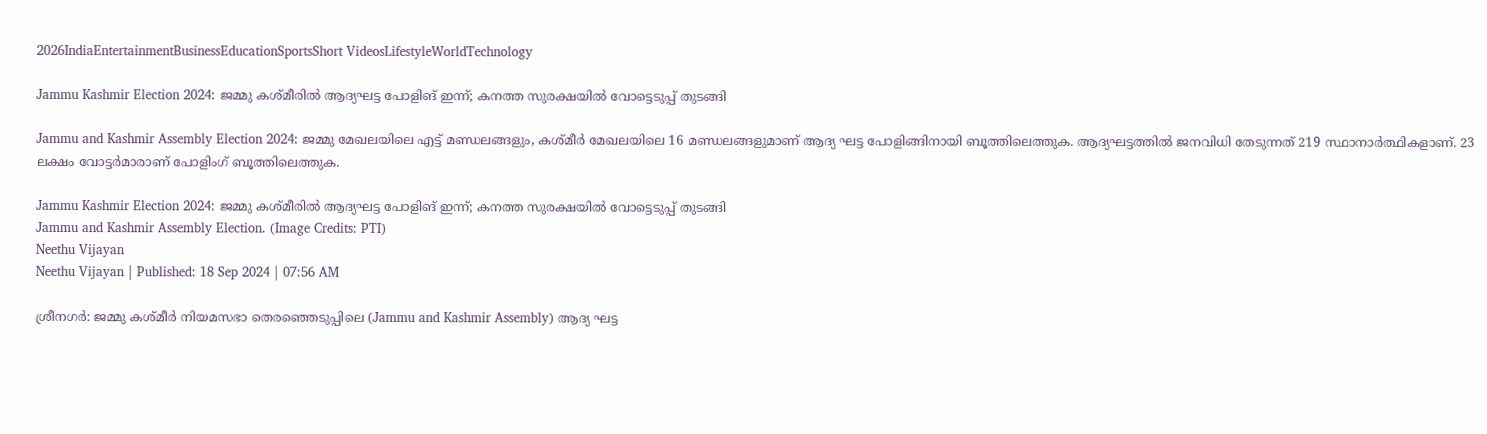2026IndiaEntertainmentBusinessEducationSportsShort VideosLifestyleWorldTechnology

Jammu Kashmir Election 2024: ജമ്മു കശ്മീരിൽ ആദ്യഘട്ട പോളിങ് ഇന്ന്; കനത്ത സുരക്ഷയിൽ ‌വോട്ടെടുപ്പ് തുടങ്ങി

Jammu and Kashmir Assembly Election 2024: ജമ്മു മേഖലയിലെ എട്ട് മണ്ഡലങ്ങളും, കശ്മീർ മേഖലയിലെ 16 മണ്ഡലങ്ങളുമാണ് ആദ്യ ഘട്ട പോളിങ്ങിനായി ബൂത്തിലെത്തുക. ആദ്യഘട്ടത്തിൽ ജനവിധി തേടുന്നത് 219 സ്ഥാനാർത്ഥികളാണ്. 23 ലക്ഷം വോട്ടർമാരാണ് പോളിംഗ് ബൂത്തിലെത്തുക.

Jammu Kashmir Election 2024: ജമ്മു കശ്മീരിൽ ആദ്യഘട്ട പോളിങ് ഇന്ന്; കനത്ത സുരക്ഷയിൽ ‌വോട്ടെടുപ്പ് തുടങ്ങി
Jammu and Kashmir Assembly Election. (Image Credits: PTI)
Neethu Vijayan
Neethu Vijayan | Published: 18 Sep 2024 | 07:56 AM

ശ്രീനഗർ: ജമ്മു കശ്മീർ നിയമസഭാ തെരഞ്ഞെടുപ്പിലെ (Jammu and Kashmir Assembly) ആദ്യ ഘട്ട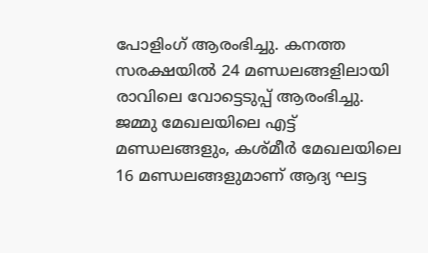പോളിംഗ് ആരംഭിച്ചു. കനത്ത സരക്ഷയിൽ‍ 24 മണ്ഡലങ്ങളിലായി രാവിലെ വോട്ടെടുപ്പ് ആരംഭിച്ചു. ജമ്മു മേഖലയിലെ എട്ട് മണ്ഡലങ്ങളും, കശ്മീർ മേഖലയിലെ 16 മണ്ഡലങ്ങളുമാണ് ആദ്യ ഘട്ട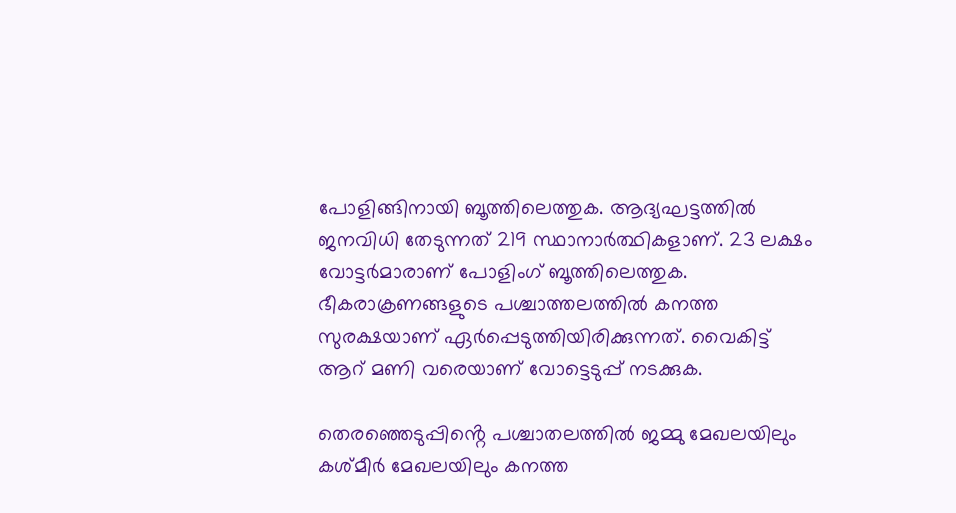പോളിങ്ങിനായി ബൂത്തിലെത്തുക. ആദ്യഘട്ടത്തിൽ ജനവിധി തേടുന്നത് 219 സ്ഥാനാർത്ഥികളാണ്. 23 ലക്ഷം വോട്ടർമാരാണ് പോളിംഗ് ബൂത്തിലെത്തുക. ഭീകരാക്രണങ്ങളുടെ പശ്ചാത്തലത്തിൽ കനത്ത സുരക്ഷയാണ് ഏർപ്പെടുത്തിയിരിക്കുന്നത്. വൈകിട്ട് ആറ് മണി വരെയാണ് വോട്ടെടുപ്പ് നടക്കുക.

തെരഞ്ഞെടുപ്പിൻ്റെ പശ്ചാതലത്തിൽ ജമ്മു മേഖലയിലും കശ്മീർ മേഖലയിലും കനത്ത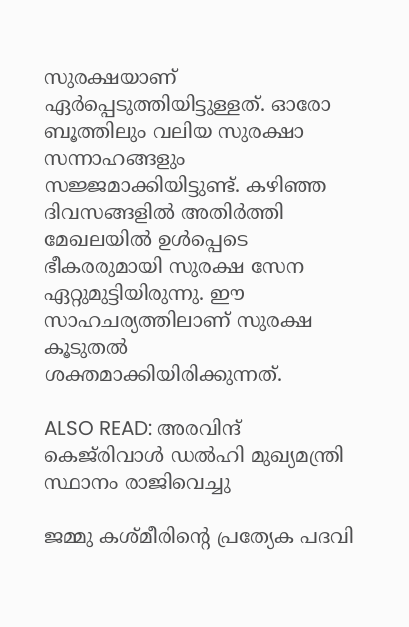സുരക്ഷയാണ് ഏർപ്പെടുത്തിയിട്ടുള്ളത്. ഓരോ ബൂത്തിലും വലിയ സുരക്ഷാ സന്നാഹങ്ങളും സജ്ജമാക്കിയിട്ടുണ്ട്. കഴിഞ്ഞ ദിവസങ്ങളിൽ അതിർത്തി മേഖലയിൽ ഉൾപ്പെടെ ഭീകരരുമായി സുരക്ഷ സേന ഏറ്റുമുട്ടിയിരുന്നു. ഈ സാഹചര്യത്തിലാണ് സുരക്ഷ കൂടുതൽ ശക്തമാക്കിയിരിക്കുന്നത്.

ALSO READ: അരവിന്ദ് കെജ്‌രിവാള്‍ ഡല്‍ഹി മുഖ്യമന്ത്രി സ്ഥാനം രാജിവെച്ചു

ജമ്മു കശ്മീരിന്റെ പ്രത്യേക പദവി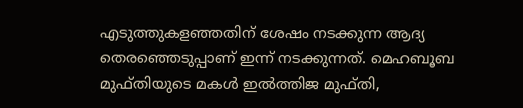എടുത്തുകളഞ്ഞതിന് ശേഷം നടക്കുന്ന ആദ്യ തെരഞ്ഞെടുപ്പാണ് ഇന്ന് നടക്കുന്നത്. മെഹബൂബ മുഫ്തിയുടെ മകൾ ഇൽത്തിജ മുഫ്തി,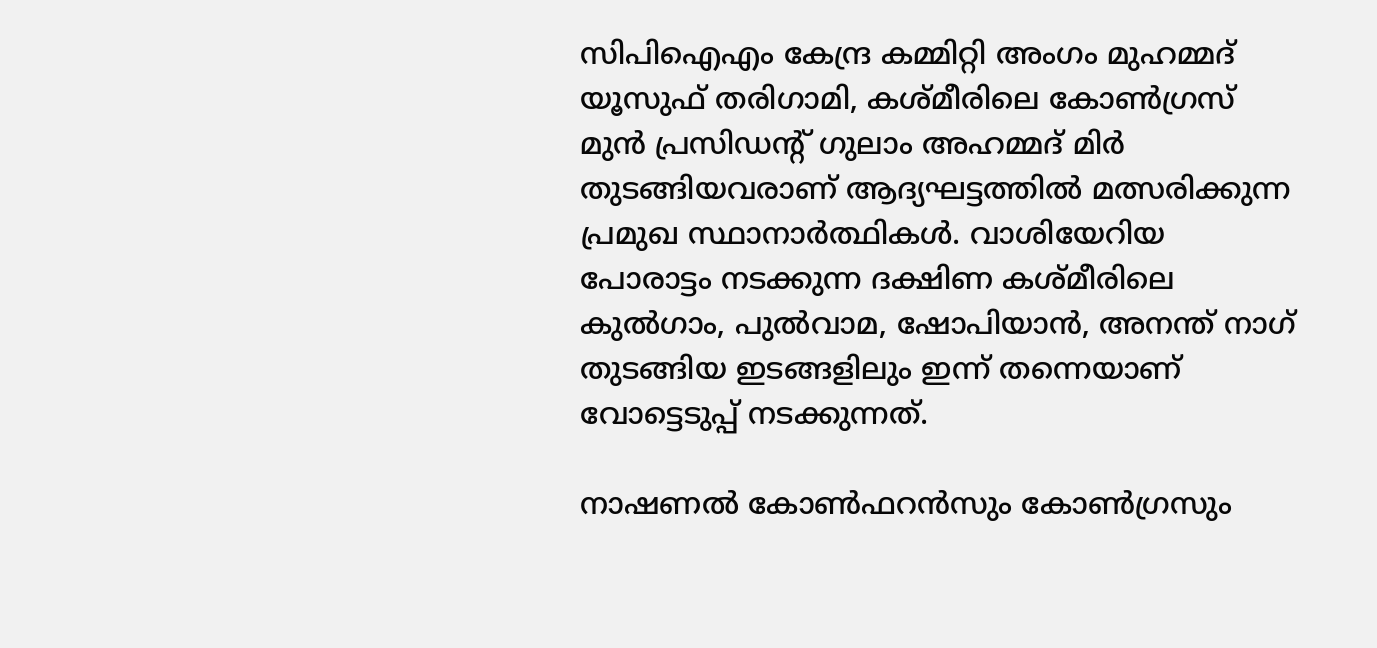സിപിഐഎം കേന്ദ്ര കമ്മിറ്റി അംഗം മുഹമ്മദ് യൂസുഫ് തരിഗാമി, കശ്മീരിലെ കോൺഗ്രസ്‌ മുൻ പ്രസിഡന്റ് ഗുലാം അഹമ്മദ് മിർ തുടങ്ങിയവരാണ് ആദ്യഘട്ടത്തിൽ മത്സരിക്കുന്ന പ്രമുഖ സ്ഥാനാർത്ഥികൾ. വാശിയേറിയ പോരാട്ടം നടക്കുന്ന ദക്ഷിണ കശ്മീരിലെ കുൽഗാം, പുൽവാമ, ഷോപിയാൻ, അനന്ത് നാഗ് തുടങ്ങിയ ഇടങ്ങളിലും ഇന്ന് തന്നെയാണ് വോട്ടെടുപ്പ് നടക്കുന്നത്.

നാഷണൽ കോൺഫറൻസും കോൺഗ്രസും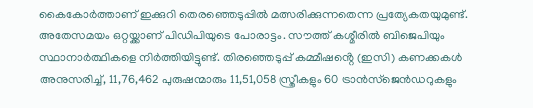കൈകോർത്താണ് ഇക്കുറി തെരഞ്ഞെടുപ്പിൽ മത്സരിക്കുന്നതെന്ന പ്രത്യേകതയുമുണ്ട്. അതേസമയം ഒറ്റയ്ക്കാണ് പിഡിപിയുടെ പോരാട്ടം. സൗത്ത് കശ്മീരിൽ ബിജെപിയും സ്ഥാനാർത്ഥികളെ നിർത്തിയിട്ടുണ്ട്. തിരഞ്ഞെടുപ്പ് കമ്മീഷൻ്റെ (ഇസി) കണക്കകൾ അനുസരിച്ച്, 11,76,462 പുരുഷന്മാരും 11,51,058 സ്ത്രീകളും 60 ട്രാൻസ്ജെൻഡറുകളും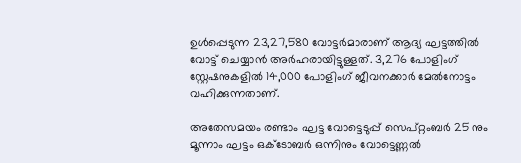ഉൾപ്പെടുന്ന 23,27,580 വോട്ടർമാരാണ് ആദ്യ ഘട്ടത്തിൽ വോട്ട് ചെയ്യാൻ അർഹരായിട്ടുള്ളത്. 3,276 പോളിംഗ് സ്റ്റേഷനുകളിൽ 14,000 പോളിംഗ് ജീവനക്കാർ മേൽനോട്ടം വഹിക്കുന്നതാണ്.

അതേസമയം രണ്ടാം ഘട്ട വോട്ടെടുപ്പ് സെപ്റ്റംബർ 25 നും മൂന്നാം ഘട്ടം ഒക്ടോബർ ഒന്നിനും വോട്ടെണ്ണൽ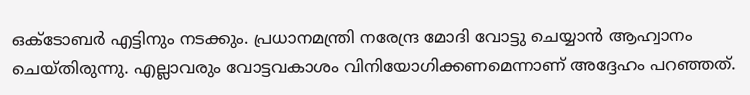ഒക്ടോബർ എട്ടിനും നടക്കും. പ്രധാനമന്ത്രി നരേന്ദ്ര മോദി വോട്ടു ചെയ്യാൻ ആഹ്വാനം ചെയ്തിരുന്നു. എല്ലാവരും വോട്ടവകാശം വിനിയോഗിക്കണമെന്നാണ് അദ്ദേഹം പറഞ്ഞത്.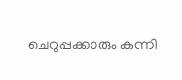ചെറുപ്പക്കാരും കന്നി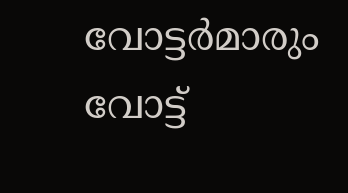വോട്ടർമാരും വോട്ട്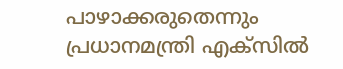പാഴാക്കരുതെന്നും പ്രധാനമന്ത്രി എക്സിൽ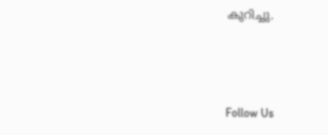കുറിച്ചു.



Follow Us